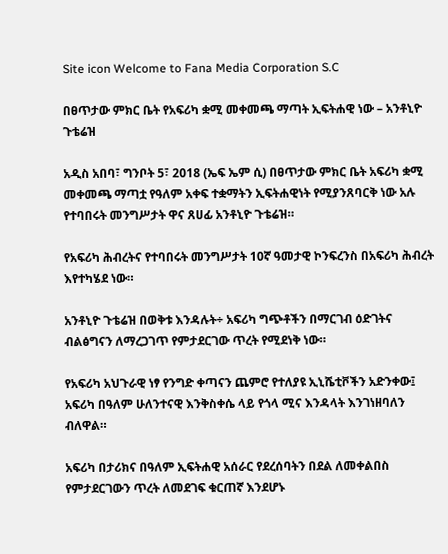Site icon Welcome to Fana Media Corporation S.C

በፀጥታው ምክር ቤት የአፍሪካ ቋሚ መቀመጫ ማጣት ኢፍትሐዊ ነው – አንቶኒዮ ጉቴሬዝ

አዲስ አበባ፣ ግንቦት 5፣ 2018 (ኤፍ ኤም ሲ) በፀጥታው ምክር ቤት አፍሪካ ቋሚ መቀመጫ ማጣቷ የዓለም አቀፍ ተቋማትን ኢፍትሐዊነት የሚያንጸባርቅ ነው አሉ የተባበሩት መንግሥታት ዋና ጸሀፊ አንቶኒዮ ጉቴሬዝ።

የአፍሪካ ሕብረትና የተባበሩት መንግሥታት 10ኛ ዓመታዊ ኮንፍረንስ በአፍሪካ ሕብረት እየተካሄደ ነው።

አንቶኒዮ ጉቴሬዝ በወቅቱ እንዳሉት÷ አፍሪካ ግጭቶችን በማርገብ ዕድገትና ብልፅግናን ለማረጋገጥ የምታደርገው ጥረት የሚደነቅ ነው።

የአፍሪካ አህጉራዊ ነፃ የንግድ ቀጣናን ጨምሮ የተለያዩ ኢኒሼቲቮችን አድንቀው፤ አፍሪካ በዓለም ሁለንተናዊ እንቅስቀሴ ላይ የጎላ ሚና እንዳላት እንገነዘባለን ብለዋል።

አፍሪካ በታሪክና በዓለም ኢፍትሐዊ አሰራር የደረሰባትን በደል ለመቀልበስ የምታደርገውን ጥረት ለመደገፍ ቁርጠኛ እንደሆኑ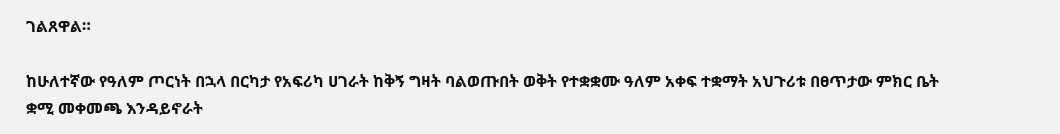ገልጸዋል።

ከሁለተኛው የዓለም ጦርነት በኋላ በርካታ የአፍሪካ ሀገራት ከቅኝ ግዛት ባልወጡበት ወቅት የተቋቋሙ ዓለም አቀፍ ተቋማት አህጉሪቱ በፀጥታው ምክር ቤት ቋሚ መቀመጫ እንዳይኖራት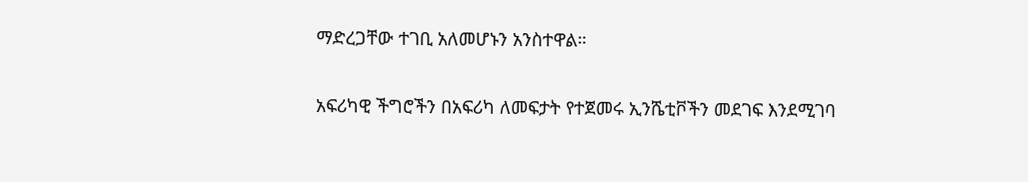ማድረጋቸው ተገቢ አለመሆኑን አንስተዋል።

አፍሪካዊ ችግሮችን በአፍሪካ ለመፍታት የተጀመሩ ኢንሼቲቮችን መደገፍ እንደሚገባ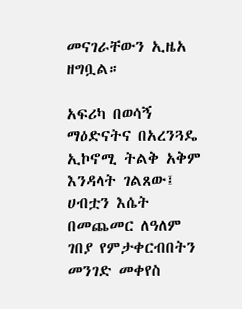መናገራቸውን ኢዜአ ዘግቧል።

አፍሪካ በወሳኝ ማዕድናትና በአረንጓዴ ኢኮኖሚ ትልቅ አቅም እንዳላት ገልጸው፤ ሀብቷን እሴት በመጨመር ለዓለም ገበያ የምታቀርብበትን መንገድ መቀየስ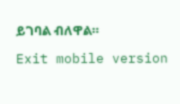ይገባል ብለዋል።

Exit mobile version